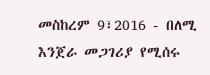መስከረም 9፣2016 - በለሚ እንጀራ መጋገሪያ የሚሰሩ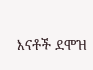እናቶች ደሞዝ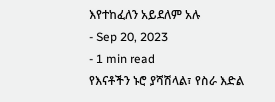እየተከፈለን አይደለም አሉ
- Sep 20, 2023
- 1 min read
የእናቶችን ኑሮ ያሻሽላል፣ የስራ እድል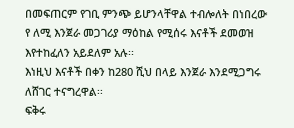በመፍጠርም የገቢ ምንጭ ይሆንላቸዋል ተብሎለት በነበረው የ ለሚ እንጀራ መጋገሪያ ማዕከል የሚሰሩ እናቶች ደመወዝ እየተከፈለን አይደለም አሉ፡፡
እነዚህ እናቶች በቀን ከ280 ሺህ በላይ እንጀራ እንደሚጋግሩ ለሸገር ተናግረዋል፡፡
ፍቅሩ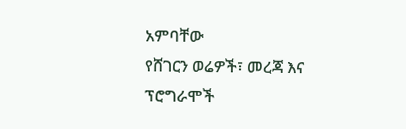አምባቸው
የሸገርን ወሬዎች፣ መረጃ እና ፕሮግራሞች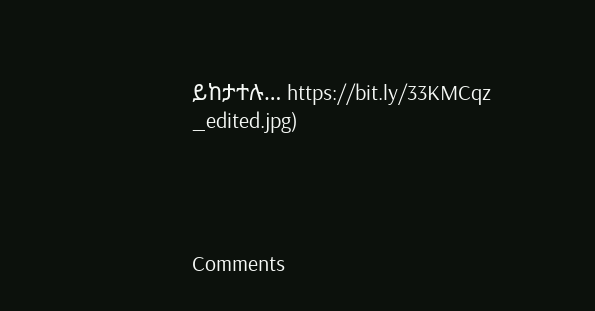ይከታተሉ… https://bit.ly/33KMCqz
_edited.jpg)




Comments